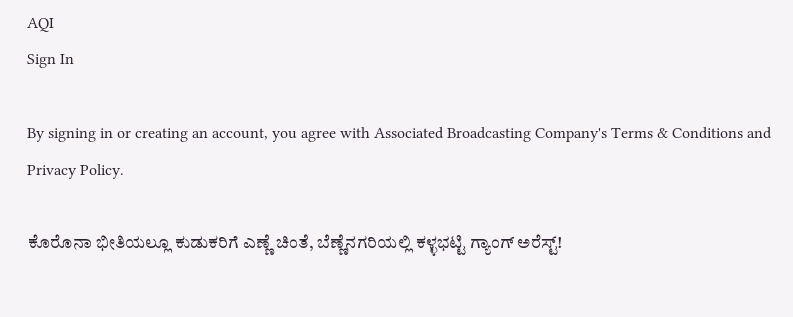AQI
Sign In

By signing in or creating an account, you agree with Associated Broadcasting Company's Terms & Conditions and Privacy Policy.

ಕೊರೊನಾ ಭೀತಿಯಲ್ಲೂ ಕುಡುಕರಿಗೆ ಎಣ್ಣೆ ಚಿಂತೆ, ಬೆಣ್ಣೆನಗರಿಯಲ್ಲಿ ಕಳ್ಳಭಟ್ಟಿ ಗ್ಯಾಂಗ್ ಅರೆಸ್ಟ್!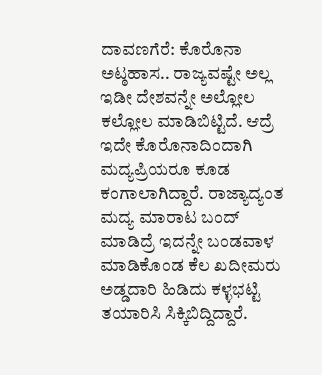ದಾವಣಗೆರೆ: ಕೊರೊನಾ ಅಟ್ಠಹಾಸ.. ರಾಜ್ಯವಷ್ಟೇ ಅಲ್ಲ ಇಡೀ ದೇಶವನ್ನೇ ಅಲ್ಲೋಲ ಕಲ್ಲೋಲ ಮಾಡಿಬಿಟ್ಟಿದೆ. ಆದ್ರೆ ಇದೇ ಕೊರೊನಾದಿಂದಾಗಿ ಮದ್ಯಪ್ರಿಯರೂ ಕೂಡ ಕಂಗಾಲಾಗಿದ್ದಾರೆ. ರಾಜ್ಯಾದ್ಯಂತ ಮದ್ಯ ಮಾರಾಟ ಬಂದ್ ಮಾಡಿದ್ರೆ ಇದನ್ನೇ ಬಂಡವಾಳ ಮಾಡಿಕೊಂಡ ಕೆಲ ಖದೀಮರು ಅಡ್ಡದಾರಿ ಹಿಡಿದು ಕಳ್ಳಭಟ್ಟಿ ತಯಾರಿಸಿ ಸಿಕ್ಕಿಬಿದ್ದಿದ್ದಾರೆ.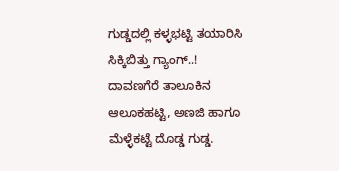ಗುಡ್ಡದಲ್ಲಿ ಕಳ್ಳಭಟ್ಟಿ ತಯಾರಿಸಿ ಸಿಕ್ಕಿಬಿತ್ತು ಗ್ಯಾಂಗ್..! ದಾವಣಗೆರೆ ತಾಲೂಕಿನ ಆಲೂಕಹಟ್ಟಿ, ಅಣಜಿ ಹಾಗೂ ಮೆಳ್ಳೆಕಟ್ಟೆ ದೊಡ್ಡ ಗುಡ್ಡ.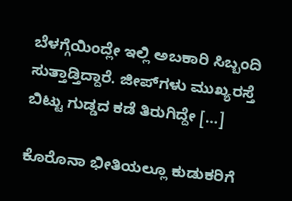ಬೆಳಗ್ಗೆಯಿಂದ್ಲೇ ಇಲ್ಲಿ ಅಬಕಾರಿ ಸಿಬ್ಬಂದಿ ಸುತ್ತಾಡ್ತಿದ್ದಾರೆ. ಜೀಪ್‌ಗಳು ಮುಖ್ಯರಸ್ತೆ ಬಿಟ್ಟು ಗುಡ್ಡದ ಕಡೆ ತಿರುಗಿದ್ದೇ […]

ಕೊರೊನಾ ಭೀತಿಯಲ್ಲೂ ಕುಡುಕರಿಗೆ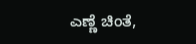ಎಣ್ಣೆ ಚಿಂತೆ,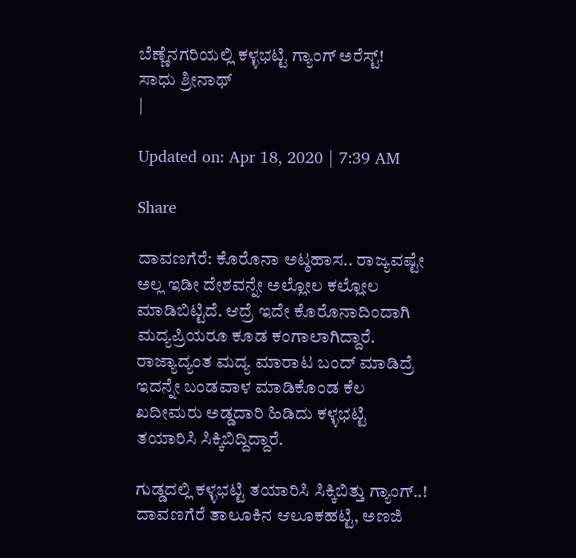ಬೆಣ್ಣೆನಗರಿಯಲ್ಲಿ ಕಳ್ಳಭಟ್ಟಿ ಗ್ಯಾಂಗ್ ಅರೆಸ್ಟ್!
ಸಾಧು ಶ್ರೀನಾಥ್
|

Updated on: Apr 18, 2020 | 7:39 AM

Share

ದಾವಣಗೆರೆ: ಕೊರೊನಾ ಅಟ್ಠಹಾಸ.. ರಾಜ್ಯವಷ್ಟೇ ಅಲ್ಲ ಇಡೀ ದೇಶವನ್ನೇ ಅಲ್ಲೋಲ ಕಲ್ಲೋಲ ಮಾಡಿಬಿಟ್ಟಿದೆ. ಆದ್ರೆ ಇದೇ ಕೊರೊನಾದಿಂದಾಗಿ ಮದ್ಯಪ್ರಿಯರೂ ಕೂಡ ಕಂಗಾಲಾಗಿದ್ದಾರೆ. ರಾಜ್ಯಾದ್ಯಂತ ಮದ್ಯ ಮಾರಾಟ ಬಂದ್ ಮಾಡಿದ್ರೆ ಇದನ್ನೇ ಬಂಡವಾಳ ಮಾಡಿಕೊಂಡ ಕೆಲ ಖದೀಮರು ಅಡ್ಡದಾರಿ ಹಿಡಿದು ಕಳ್ಳಭಟ್ಟಿ ತಯಾರಿಸಿ ಸಿಕ್ಕಿಬಿದ್ದಿದ್ದಾರೆ.

ಗುಡ್ಡದಲ್ಲಿ ಕಳ್ಳಭಟ್ಟಿ ತಯಾರಿಸಿ ಸಿಕ್ಕಿಬಿತ್ತು ಗ್ಯಾಂಗ್..! ದಾವಣಗೆರೆ ತಾಲೂಕಿನ ಆಲೂಕಹಟ್ಟಿ, ಅಣಜಿ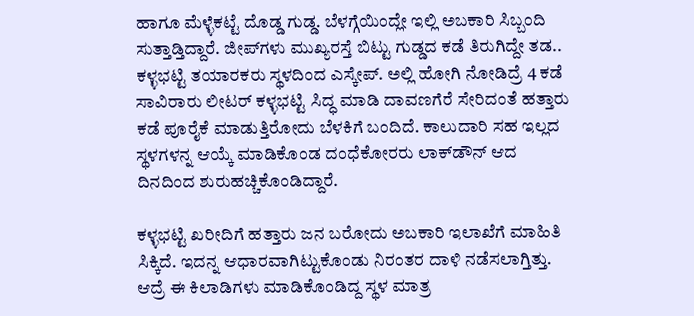ಹಾಗೂ ಮೆಳ್ಳೆಕಟ್ಟೆ ದೊಡ್ಡ ಗುಡ್ಡ. ಬೆಳಗ್ಗೆಯಿಂದ್ಲೇ ಇಲ್ಲಿ ಅಬಕಾರಿ ಸಿಬ್ಬಂದಿ ಸುತ್ತಾಡ್ತಿದ್ದಾರೆ. ಜೀಪ್‌ಗಳು ಮುಖ್ಯರಸ್ತೆ ಬಿಟ್ಟು ಗುಡ್ಡದ ಕಡೆ ತಿರುಗಿದ್ದೇ ತಡ.. ಕಳ್ಳಭಟ್ಟಿ ತಯಾರಕರು ಸ್ಥಳದಿಂದ ಎಸ್ಕೇಪ್. ಅಲ್ಲಿ ಹೋಗಿ ನೋಡಿದ್ರೆ 4 ಕಡೆ ಸಾವಿರಾರು ಲೀಟರ್‌ ಕಳ್ಳಭಟ್ಟಿ ಸಿದ್ಧ ಮಾಡಿ ದಾವಣಗೆರೆ ಸೇರಿದಂತೆ ಹತ್ತಾರು ಕಡೆ ಪೂರೈಕೆ ಮಾಡುತ್ತಿರೋದು ಬೆಳಕಿಗೆ ಬಂದಿದೆ. ಕಾಲುದಾರಿ ಸಹ ಇಲ್ಲದ ಸ್ಥಳಗಳನ್ನ ಆಯ್ಕೆ ಮಾಡಿಕೊಂಡ ದಂಧೆಕೋರರು ಲಾಕ್‌ಡೌನ್ ಆದ ದಿನದಿಂದ ಶುರುಹಚ್ಚಿಕೊಂಡಿದ್ದಾರೆ.

ಕಳ್ಳಭಟ್ಟಿ ಖರೀದಿಗೆ ಹತ್ತಾರು ಜನ ಬರೋದು ಅಬಕಾರಿ ಇಲಾಖೆಗೆ ಮಾಹಿತಿ ಸಿಕ್ಕಿದೆ. ಇದನ್ನ ಆಧಾರವಾಗಿಟ್ಟುಕೊಂಡು ನಿರಂತರ ದಾಳಿ ನಡೆಸಲಾಗ್ತಿತ್ತು. ಆದ್ರೆ ಈ ಕಿಲಾಡಿಗಳು ಮಾಡಿಕೊಂಡಿದ್ದ ಸ್ಥಳ ಮಾತ್ರ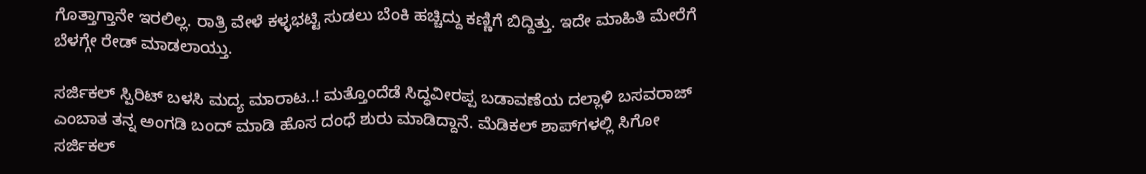ಗೊತ್ತಾಗ್ತಾನೇ ಇರಲಿಲ್ಲ. ರಾತ್ರಿ ವೇಳೆ ಕಳ್ಳಭಟ್ಟಿ ಸುಡಲು ಬೆಂಕಿ ಹಚ್ಚಿದ್ದು ಕಣ್ಣಿಗೆ ಬಿದ್ದಿತ್ತು. ಇದೇ ಮಾಹಿತಿ ಮೇರೆಗೆ ಬೆಳಗ್ಗೇ ರೇಡ್‌ ಮಾಡಲಾಯ್ತು.

ಸರ್ಜಿಕಲ್‌ ಸ್ಪಿರಿಟ್‌ ಬಳಸಿ ಮದ್ಯ ಮಾರಾಟ..! ಮತ್ತೊಂದೆಡೆ ಸಿದ್ಧವೀರಪ್ಪ ಬಡಾವಣೆಯ ದಲ್ಲಾಳಿ ಬಸವರಾಜ್‌ ಎಂಬಾತ ತನ್ನ ಅಂಗಡಿ ಬಂದ್‌ ಮಾಡಿ ಹೊಸ ದಂಧೆ ಶುರು ಮಾಡಿದ್ದಾನೆ. ಮೆಡಿಕಲ್ ಶಾಪ್‌ಗಳಲ್ಲಿ ಸಿಗೋ ಸರ್ಜಿಕಲ್‌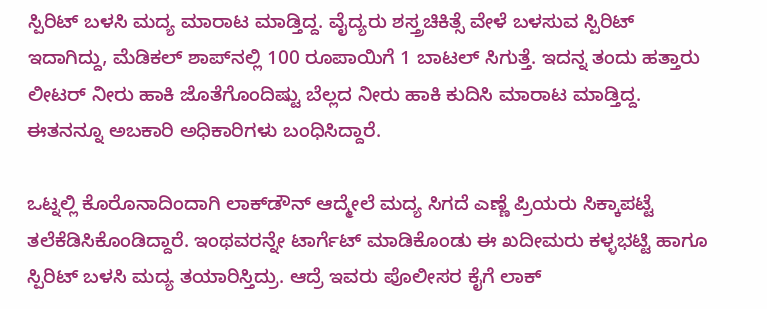ಸ್ಪಿರಿಟ್‌ ಬಳಸಿ ಮದ್ಯ ಮಾರಾಟ ಮಾಡ್ತಿದ್ದ. ವೈದ್ಯರು ಶಸ್ತ್ರಚಿಕಿತ್ಸೆ ವೇಳೆ ಬಳಸುವ ಸ್ಪಿರಿಟ್ ಇದಾಗಿದ್ದು, ಮೆಡಿಕಲ್ ಶಾಪ್‌ನಲ್ಲಿ 100 ರೂಪಾಯಿಗೆ 1 ಬಾಟಲ್ ಸಿಗುತ್ತೆ. ಇದನ್ನ ತಂದು ಹತ್ತಾರು ಲೀಟರ್‌ ನೀರು ಹಾಕಿ ಜೊತೆಗೊಂದಿಷ್ಟು ಬೆಲ್ಲದ ನೀರು ಹಾಕಿ ಕುದಿಸಿ ಮಾರಾಟ ಮಾಡ್ತಿದ್ದ. ಈತನನ್ನೂ ಅಬಕಾರಿ ಅಧಿಕಾರಿಗಳು ಬಂಧಿಸಿದ್ದಾರೆ.

ಒಟ್ನಲ್ಲಿ ಕೊರೊನಾದಿಂದಾಗಿ ಲಾಕ್‌ಡೌನ್ ಆದ್ಮೇಲೆ ಮದ್ಯ ಸಿಗದೆ ಎಣ್ಣೆ ಪ್ರಿಯರು ಸಿಕ್ಕಾಪಟ್ಟೆ ತಲೆಕೆಡಿಸಿಕೊಂಡಿದ್ದಾರೆ. ಇಂಥವರನ್ನೇ ಟಾರ್ಗೆಟ್ ಮಾಡಿಕೊಂಡು ಈ ಖದೀಮರು ಕಳ್ಳಭಟ್ಟಿ ಹಾಗೂ ಸ್ಪಿರಿಟ್ ಬಳಸಿ ಮದ್ಯ ತಯಾರಿಸ್ತಿದ್ರು. ಆದ್ರೆ ಇವರು ಪೊಲೀಸರ ಕೈಗೆ ಲಾಕ್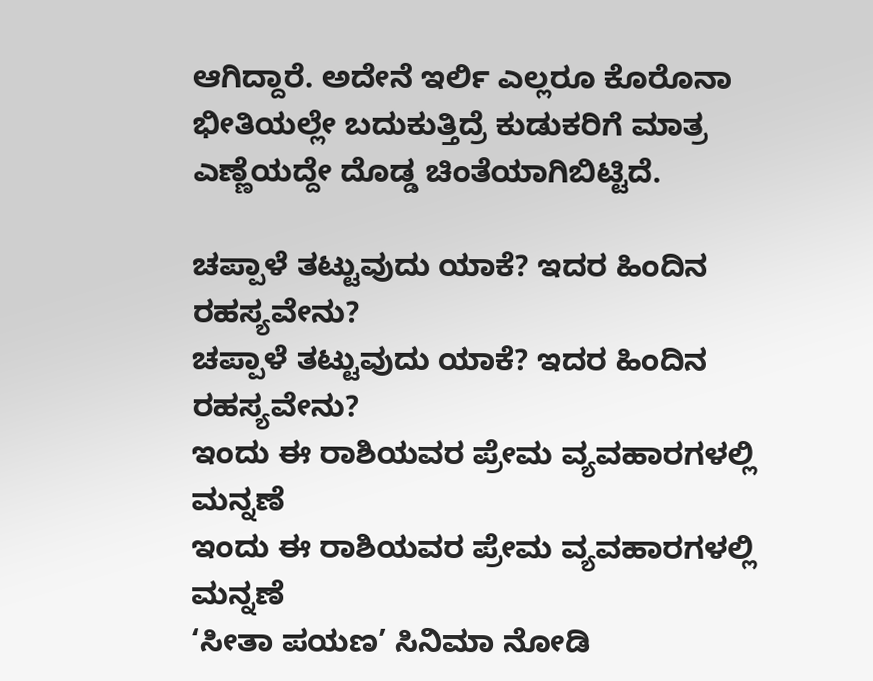ಆಗಿದ್ದಾರೆ. ಅದೇನೆ ಇರ್ಲಿ ಎಲ್ಲರೂ ಕೊರೊನಾ ಭೀತಿಯಲ್ಲೇ ಬದುಕುತ್ತಿದ್ರೆ ಕುಡುಕರಿಗೆ ಮಾತ್ರ ಎಣ್ಣೆಯದ್ದೇ ದೊಡ್ಡ ಚಿಂತೆಯಾಗಿಬಿಟ್ಟಿದೆ.

ಚಪ್ಪಾಳೆ ತಟ್ಟುವುದು ಯಾಕೆ? ಇದರ ಹಿಂದಿನ ರಹಸ್ಯವೇನು?
ಚಪ್ಪಾಳೆ ತಟ್ಟುವುದು ಯಾಕೆ? ಇದರ ಹಿಂದಿನ ರಹಸ್ಯವೇನು?
ಇಂದು ಈ ರಾಶಿಯವರ ಪ್ರೇಮ ವ್ಯವಹಾರಗಳಲ್ಲಿ ಮನ್ನಣೆ
ಇಂದು ಈ ರಾಶಿಯವರ ಪ್ರೇಮ ವ್ಯವಹಾರಗಳಲ್ಲಿ ಮನ್ನಣೆ
‘ಸೀತಾ ಪಯಣ’ ಸಿನಿಮಾ ನೋಡಿ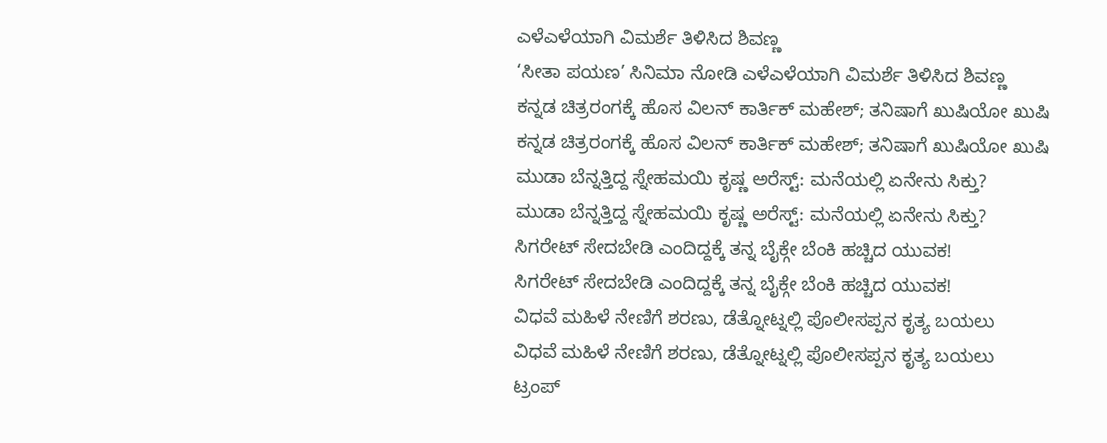ಎಳೆಎಳೆಯಾಗಿ ವಿಮರ್ಶೆ ತಿಳಿಸಿದ ಶಿವಣ್ಣ
‘ಸೀತಾ ಪಯಣ’ ಸಿನಿಮಾ ನೋಡಿ ಎಳೆಎಳೆಯಾಗಿ ವಿಮರ್ಶೆ ತಿಳಿಸಿದ ಶಿವಣ್ಣ
ಕನ್ನಡ ಚಿತ್ರರಂಗಕ್ಕೆ ಹೊಸ ವಿಲನ್ ಕಾರ್ತಿಕ್ ಮಹೇಶ್; ತನಿಷಾಗೆ ಖುಷಿಯೋ ಖುಷಿ
ಕನ್ನಡ ಚಿತ್ರರಂಗಕ್ಕೆ ಹೊಸ ವಿಲನ್ ಕಾರ್ತಿಕ್ ಮಹೇಶ್; ತನಿಷಾಗೆ ಖುಷಿಯೋ ಖುಷಿ
ಮುಡಾ ಬೆನ್ನತ್ತಿದ್ದ ಸ್ನೇಹಮಯಿ ಕೃಷ್ಣ ಅರೆಸ್ಟ್: ಮನೆಯಲ್ಲಿ ಏನೇನು ಸಿಕ್ತು?
ಮುಡಾ ಬೆನ್ನತ್ತಿದ್ದ ಸ್ನೇಹಮಯಿ ಕೃಷ್ಣ ಅರೆಸ್ಟ್: ಮನೆಯಲ್ಲಿ ಏನೇನು ಸಿಕ್ತು?
ಸಿಗರೇಟ್ ಸೇದಬೇಡಿ ಎಂದಿದ್ದಕ್ಕೆ ತನ್ನ ಬೈಕ್ಗೇ ಬೆಂಕಿ ಹಚ್ಚಿದ ಯುವಕ!
ಸಿಗರೇಟ್ ಸೇದಬೇಡಿ ಎಂದಿದ್ದಕ್ಕೆ ತನ್ನ ಬೈಕ್ಗೇ ಬೆಂಕಿ ಹಚ್ಚಿದ ಯುವಕ!
ವಿಧವೆ ಮಹಿಳೆ ನೇಣಿಗೆ ಶರಣು, ಡೆತ್ನೋಟ್ನಲ್ಲಿ ಪೊಲೀಸಪ್ಪನ ಕೃತ್ಯ ಬಯಲು
ವಿಧವೆ ಮಹಿಳೆ ನೇಣಿಗೆ ಶರಣು, ಡೆತ್ನೋಟ್ನಲ್ಲಿ ಪೊಲೀಸಪ್ಪನ ಕೃತ್ಯ ಬಯಲು
ಟ್ರಂಪ್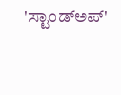'ಸ್ಟಾಂಡ್ಅಪ್'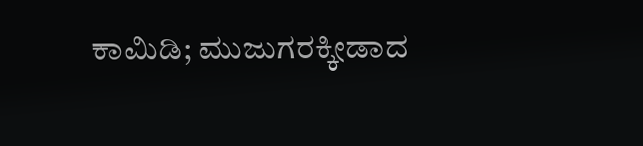ಕಾಮಿಡಿ; ಮುಜುಗರಕ್ಕೀಡಾದ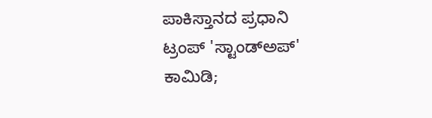ಪಾಕಿಸ್ತಾನದ ಪ್ರಧಾನಿ
ಟ್ರಂಪ್ 'ಸ್ಟಾಂಡ್ಅಪ್' ಕಾಮಿಡಿ;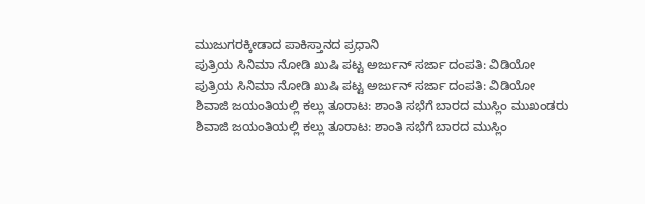ಮುಜುಗರಕ್ಕೀಡಾದ ಪಾಕಿಸ್ತಾನದ ಪ್ರಧಾನಿ
ಪುತ್ರಿಯ ಸಿನಿಮಾ ನೋಡಿ ಖುಷಿ ಪಟ್ಟ ಅರ್ಜುನ್ ಸರ್ಜಾ ದಂಪತಿ: ವಿಡಿಯೋ
ಪುತ್ರಿಯ ಸಿನಿಮಾ ನೋಡಿ ಖುಷಿ ಪಟ್ಟ ಅರ್ಜುನ್ ಸರ್ಜಾ ದಂಪತಿ: ವಿಡಿಯೋ
ಶಿವಾಜಿ ಜಯಂತಿಯಲ್ಲಿ ಕಲ್ಲು ತೂರಾಟ: ಶಾಂತಿ ಸಭೆಗೆ ಬಾರದ ಮುಸ್ಲಿಂ ಮುಖಂಡರು
ಶಿವಾಜಿ ಜಯಂತಿಯಲ್ಲಿ ಕಲ್ಲು ತೂರಾಟ: ಶಾಂತಿ ಸಭೆಗೆ ಬಾರದ ಮುಸ್ಲಿಂ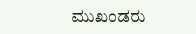ಮುಖಂಡರು